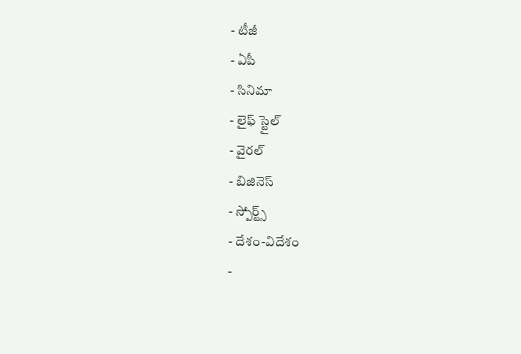- టీజీ
- ఏపీ
- సినిమా
- లైఫ్ స్టైల్
- వైరల్
- బిజినెస్
- స్పోర్ట్స్
- దేశం-విదేశం
-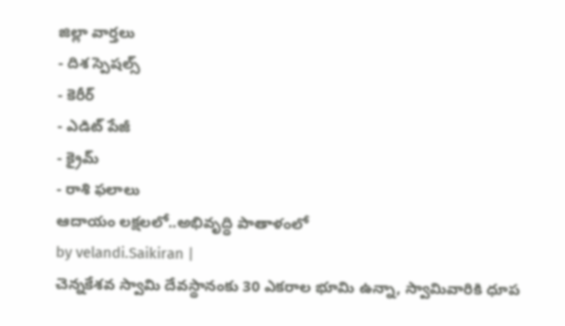జిల్లా వార్తలు
- దిశ స్పెషల్స్
- కెరీర్
- ఎడిట్ పేజీ
- క్రైమ్
- రాశి ఫలాలు
ఆదాయం లక్షలలో..అభివృద్ధి పాతాళంలో
by velandi.Saikiran |
చెన్నకేశవ స్వామి దేవస్థానంకు 30 ఎకరాల భూమి ఉన్నా, స్వామివారికి ధూప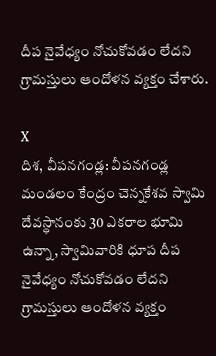దీప నైవేధ్యం నోచుకోవడం లేదని గ్రామస్తులు ఆందోళన వ్యక్తం చేశారు.

X
దిశ, వీపనగండ్ల: వీపనగండ్ల మండలం కేంద్రం చెన్నకేశవ స్వామి దేవస్థానంకు 30 ఎకరాల భూమి ఉన్నా, స్వామివారికి ధూప దీప నైవేధ్యం నోచుకోవడం లేదని గ్రామస్తులు ఆందోళన వ్యక్తం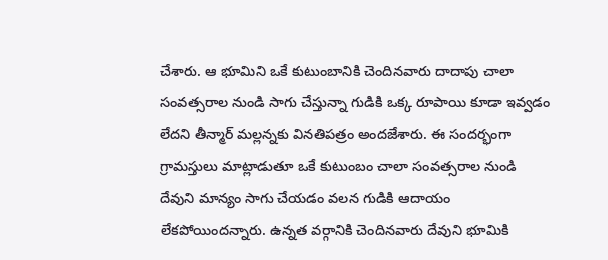చేశారు. ఆ భూమిని ఒకే కుటుంబానికి చెందినవారు దాదాపు చాలా సంవత్సరాల నుండి సాగు చేస్తున్నా గుడికి ఒక్క రూపాయి కూడా ఇవ్వడం లేదని తీన్మార్ మల్లన్నకు వినతిపత్రం అందజేశారు. ఈ సందర్భంగా గ్రామస్తులు మాట్లాడుతూ ఒకే కుటుంబం చాలా సంవత్సరాల నుండి దేవుని మాన్యం సాగు చేయడం వలన గుడికి ఆదాయం లేకపోయిందన్నారు. ఉన్నత వర్గానికి చెందినవారు దేవుని భూమికి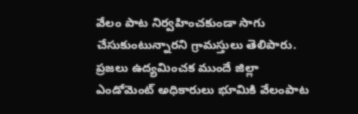వేలం పాట నిర్వహించకుండా సాగు చేసుకుంటున్నారని గ్రామస్తులు తెలిపారు. ప్రజలు ఉద్యమించక ముందే జిల్లా ఎండోమెంట్ అధికారులు భూమికి వేలంపాట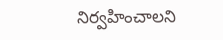నిర్వహించాలని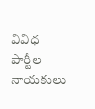వివిధ పార్టీల నాయకులు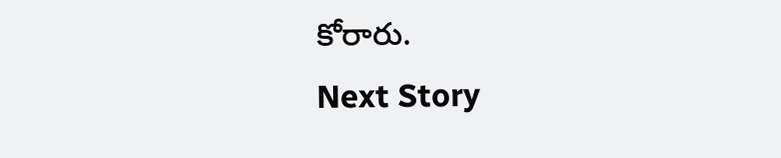కోరారు.
Next Story